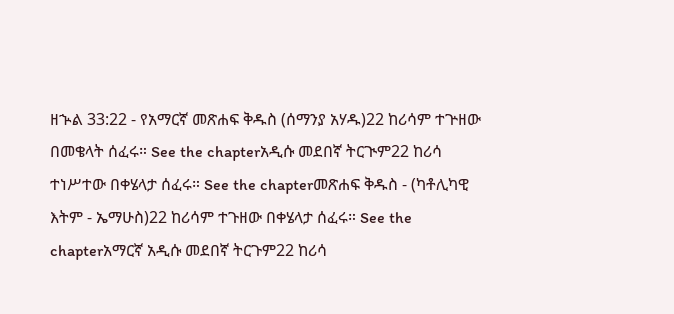ዘኍል 33:22 - የአማርኛ መጽሐፍ ቅዱስ (ሰማንያ አሃዱ)22 ከሪሳም ተጕዘው በመቄላት ሰፈሩ። See the chapterአዲሱ መደበኛ ትርጒም22 ከሪሳ ተነሥተው በቀሄላታ ሰፈሩ። See the chapterመጽሐፍ ቅዱስ - (ካቶሊካዊ እትም - ኤማሁስ)22 ከሪሳም ተጉዘው በቀሄላታ ሰፈሩ። See the chapterአማርኛ አዲሱ መደበኛ ትርጉም22 ከሪሳ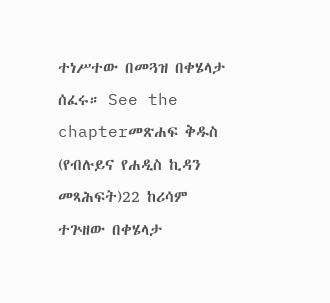ተነሥተው በመጓዝ በቀሄላታ ሰፈሩ። See the chapterመጽሐፍ ቅዱስ (የብሉይና የሐዲስ ኪዳን መጻሕፍት)22 ከሪሳም ተጕዘው በቀሄላታ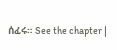ሰፈሩ። See the chapter |